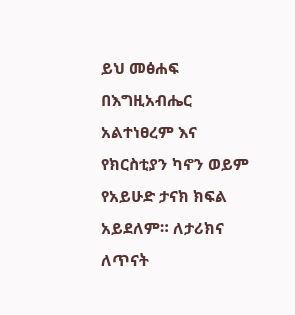ይህ መፅሐፍ በእግዚአብሔር አልተነፀረም እና የክርስቲያን ካኖን ወይም የአይሁድ ታናክ ክፍል አይደለም። ለታሪክና ለጥናት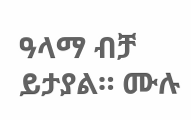ዓላማ ብቻ ይታያል። ሙሉ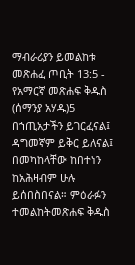ማብራሪያን ይመልከቱ መጽሐፈ ጦቢት 13:5 - የአማርኛ መጽሐፍ ቅዱስ (ሰማንያ አሃዱ)5 በኀጢአታችን ይገርፈናል፤ ዳግመኛም ይቅር ይለናል፤ በመካከላቸው ከበተነን ከአሕዛብም ሁሉ ይሰበስበናል። ምዕራፉን ተመልከትመጽሐፍ ቅዱስ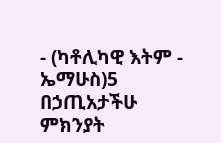- (ካቶሊካዊ እትም - ኤማሁስ)5 በኃጢአታችሁ ምክንያት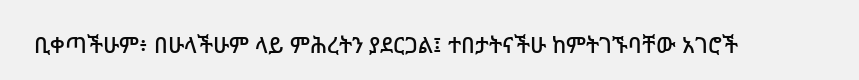ቢቀጣችሁም፥ በሁላችሁም ላይ ምሕረትን ያደርጋል፤ ተበታትናችሁ ከምትገኙባቸው አገሮች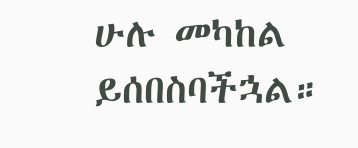ሁሉ መካከል ይሰበስባችኋል።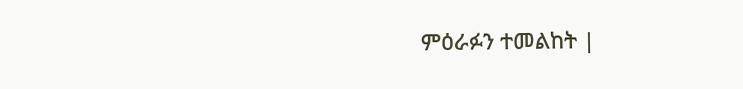ምዕራፉን ተመልከት |